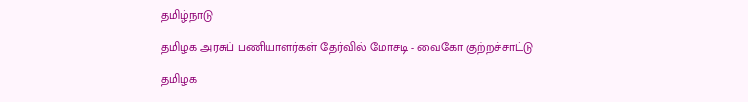தமிழ்நாடு

தமிழக அரசுப் பணியாளர்கள் தேர்வில் மோசடி - வைகோ குற்றச்சாட்டு

தமிழக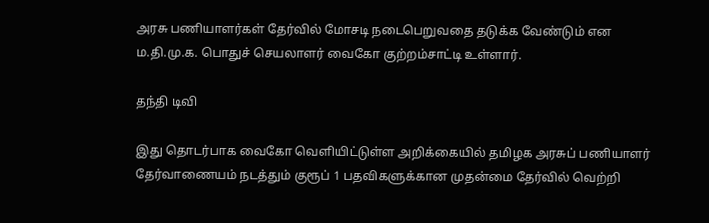அரசு பணியாளர்கள் தேர்வில் மோசடி நடைபெறுவதை தடுக்க வேண்டும் என ம.தி.மு.க. பொதுச் செயலாளர் வைகோ குற்றம்சாட்டி உள்ளார்.

தந்தி டிவி

இது தொடர்பாக வைகோ வெளியிட்டுள்ள அறிக்கையில் தமிழக அரசுப் பணியாளர் தேர்வாணையம் நடத்தும் குரூப் 1 பதவிகளுக்கான முதன்மை தேர்வில் வெற்றி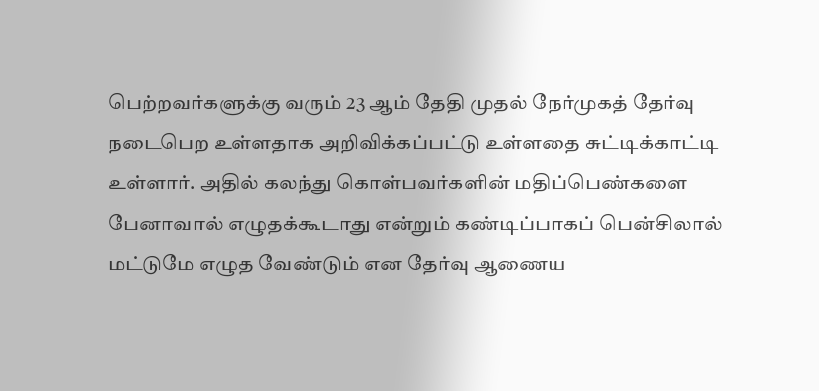பெற்றவர்களுக்கு வரும் 23 ஆம் தேதி முதல் நேர்முகத் தேர்வு நடைபெற உள்ளதாக அறிவிக்கப்பட்டு உள்ளதை சுட்டிக்காட்டி உள்ளார். அதில் கலந்து கொள்பவர்களின் மதிப்பெண்களை பேனாவால் எழுதக்கூடாது என்றும் கண்டிப்பாகப் பென்சிலால் மட்டுமே எழுத வேண்டும் என தேர்வு ஆணைய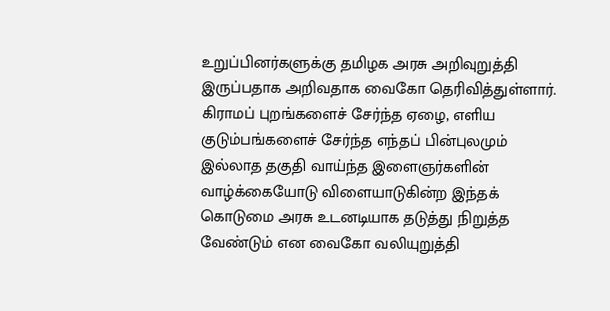உறுப்பினர்களுக்கு தமிழக அரசு அறிவுறுத்தி இருப்பதாக அறிவதாக வைகோ தெரிவித்துள்ளார். கிராமப் புறங்களைச் சேர்ந்த ஏழை, எளிய குடும்பங்களைச் சேர்ந்த எந்தப் பின்புலமும் இல்லாத தகுதி வாய்ந்த இளைஞர்களின் வாழ்க்கையோடு விளையாடுகின்ற இந்தக் கொடுமை அரசு உடனடியாக தடுத்து நிறுத்த வேண்டும் என வைகோ வலியுறுத்தி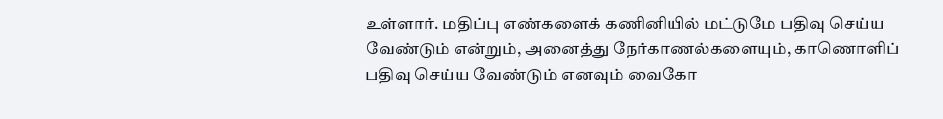உள்ளார். மதிப்பு எண்களைக் கணினியில் மட்டுமே பதிவு செய்ய வேண்டும் என்றும், அனைத்து நேர்காணல்களையும், காணொளிப் பதிவு செய்ய வேண்டும் எனவும் வைகோ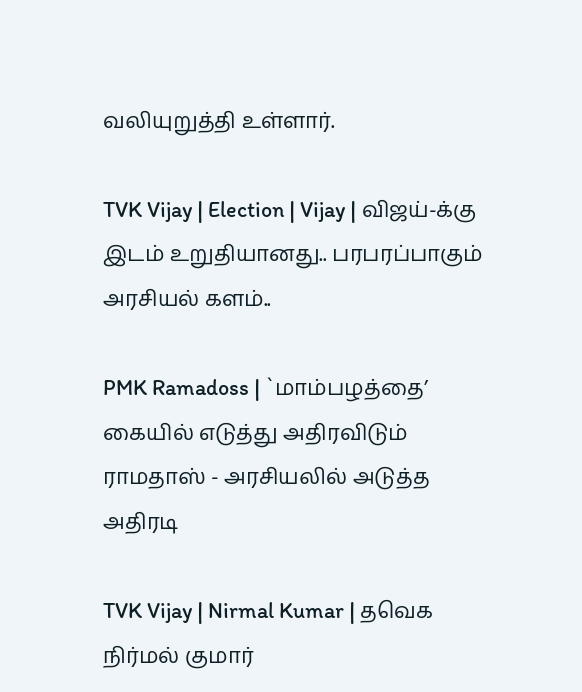வலியுறுத்தி உள்ளார்.

TVK Vijay | Election | Vijay | விஜய்-க்கு இடம் உறுதியானது.. பரபரப்பாகும் அரசியல் களம்..

PMK Ramadoss | `மாம்பழத்தை’ கையில் எடுத்து அதிரவிடும் ராமதாஸ் - அரசியலில் அடுத்த அதிரடி

TVK Vijay | Nirmal Kumar | தவெக நிர்மல் குமார்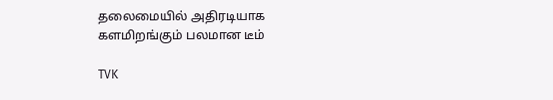தலைமையில் அதிரடியாக களமிறங்கும் பலமான டீம்

TVK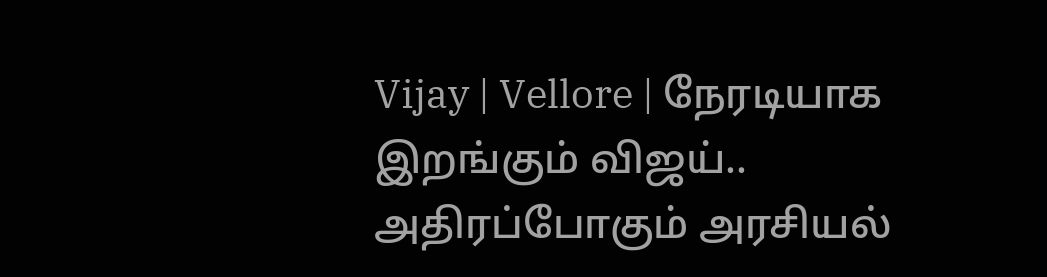Vijay | Vellore | நேரடியாக இறங்கும் விஜய்.. அதிரப்போகும் அரசியல்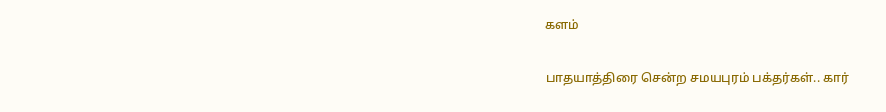களம்

பாதயாத்திரை சென்ற சமயபுரம் பக்தர்கள்.. கார்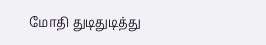மோதி துடிதுடித்து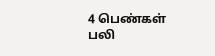4 பெண்கள் பலி